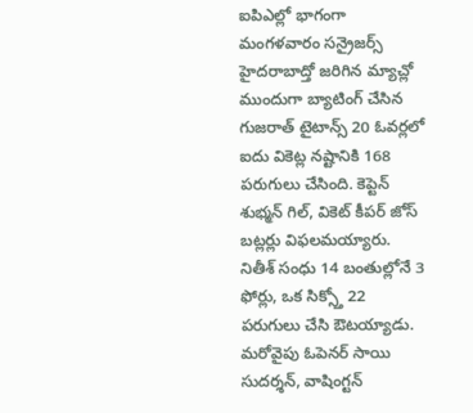ఐపిఎల్లో భాగంగా మంగళవారం సన్రైజర్స్ హైదరాబాద్తో జరిగిన మ్యాచ్లో ముందుగా బ్యాటింగ్ చేసిన గుజరాత్ టైటాన్స్ 20 ఓవర్లలో ఐదు వికెట్ల నష్టానికి 168 పరుగులు చేసింది. కెప్టెన్ శుభ్మన్ గిల్, వికెట్ కీపర్ జోస్ బట్లర్లు విఫలమయ్యారు. నితీశ్ సంధు 14 బంతుల్లోనే 3 ఫోర్లు, ఒక సిక్స్తో 22 పరుగులు చేసి ఔటయ్యాడు. మరోవైపు ఓపెనర్ సాయి సుదర్శన్, వాషింగ్టన్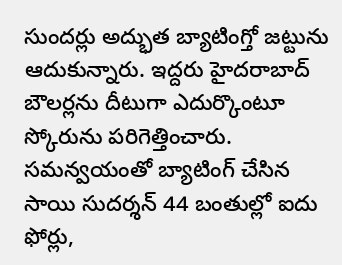సుందర్లు అద్భుత బ్యాటింగ్తో జట్టును ఆదుకున్నారు. ఇద్దరు హైదరాబాద్ బౌలర్లను దీటుగా ఎదుర్కొంటూ స్కోరును పరిగెత్తించారు. సమన్వయంతో బ్యాటింగ్ చేసిన సాయి సుదర్శన్ 44 బంతుల్లో ఐదు ఫోర్లు,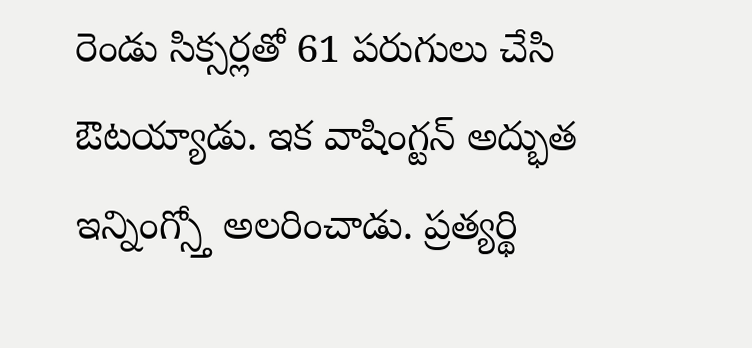రెండు సిక్సర్లతో 61 పరుగులు చేసి ఔటయ్యాడు. ఇక వాషింగ్టన్ అద్భుత ఇన్నింగ్స్తో అలరించాడు. ప్రత్యర్థి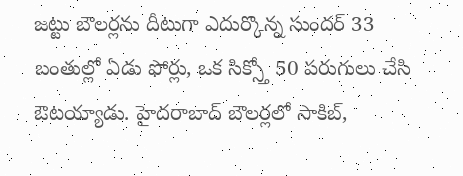జట్టు బౌలర్లను దీటుగా ఎదుర్కొన్న సుందర్ 33 బంతుల్లో ఏడు ఫోర్లు, ఒక సిక్స్తో 50 పరుగులు చేసి ఔటయ్యాడు. హైదరాబాద్ బౌలర్లలో సాకిబ్,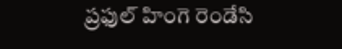ప్రఫుల్ హింగె రెండేసి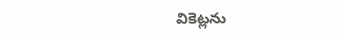వికెట్లను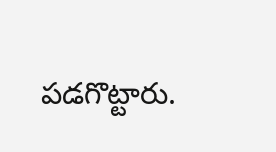పడగొట్టారు.